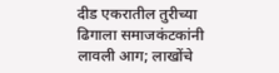दीड एकरातील तुरीच्या ढिगाला समाजकंटकांनी लावली आग; लाखोंचे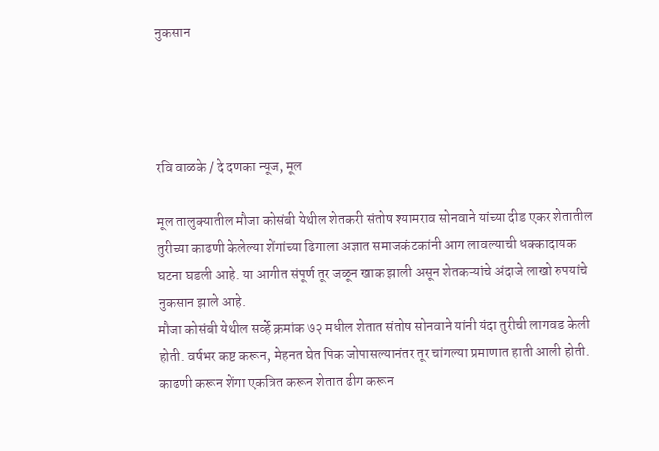नुकसान




रवि वाळके / दे दणका न्यूज, मूल

मूल तालुक्यातील मौजा कोसंबी येथील शेतकरी संतोष श्यामराव सोनवाने यांच्या दीड एकर शेतातील तुरीच्या काढणी केलेल्या शेंगांच्या ढिगाला अज्ञात समाजकंटकांनी आग लावल्याची धक्कादायक घटना घडली आहे. या आगीत संपूर्ण तूर जळून खाक झाली असून शेतकऱ्यांचे अंदाजे लाखो रुपयांचे नुकसान झाले आहे.
मौजा कोसंबी येथील सर्व्हे क्रमांक ७२ मधील शेतात संतोष सोनवाने यांनी यंदा तुरीची लागवड केली होती. वर्षभर कष्ट करून, मेहनत घेत पिक जोपासल्यानंतर तूर चांगल्या प्रमाणात हाती आली होती. काढणी करून शेंगा एकत्रित करून शेतात ढीग करून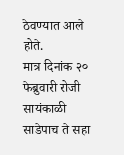ठेवण्यात आले होते.
मात्र दिनांक २० फेब्रुवारी रोजी सायंकाळी साडेपाच ते सहा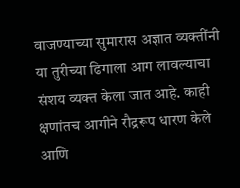वाजण्याच्या सुमारास अज्ञात व्यक्तींनी या तुरीच्या ढिगाला आग लावल्याचा संशय व्यक्त केला जात आहे. काही क्षणांतच आगीने रौद्ररूप धारण केले आणि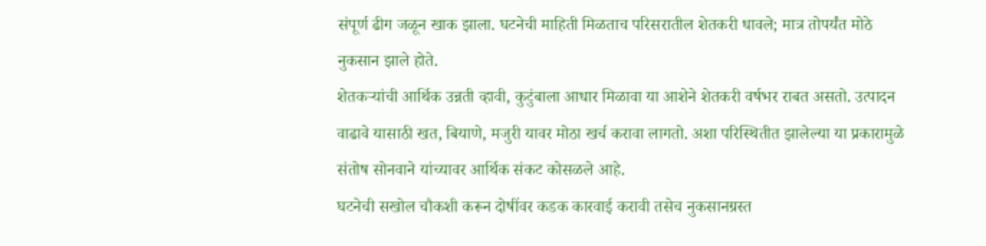संपूर्ण ढीग जळून खाक झाला. घटनेची माहिती मिळताच परिसरातील शेतकरी धावले; मात्र तोपर्यंत मोठे नुकसान झाले होते.
शेतकऱ्यांची आर्थिक उन्नती व्हावी, कुटुंबाला आधार मिळावा या आशेने शेतकरी वर्षभर राबत असतो. उत्पादन वाढावे यासाठी खत, बियाणे, मजुरी यावर मोठा खर्च करावा लागतो. अशा परिस्थितीत झालेल्या या प्रकारामुळे संतोष सोनवाने यांच्यावर आर्थिक संकट कोसळले आहे.
घटनेची सखोल चौकशी करून दोषींवर कडक कारवाई करावी तसेच नुकसानग्रस्त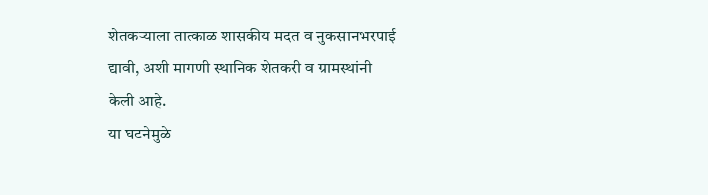शेतकऱ्याला तात्काळ शासकीय मदत व नुकसानभरपाई द्यावी, अशी मागणी स्थानिक शेतकरी व ग्रामस्थांनी केली आहे.
या घटनेमुळे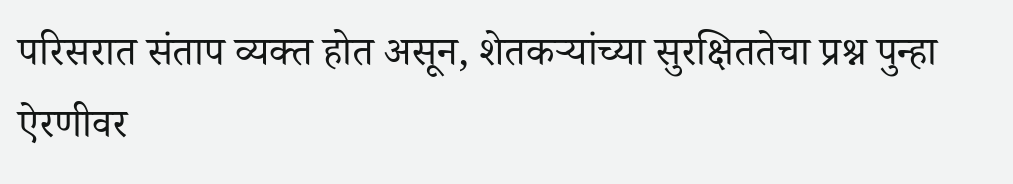परिसरात संताप व्यक्त होत असून, शेतकऱ्यांच्या सुरक्षिततेचा प्रश्न पुन्हा ऐरणीवर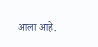आला आहे.